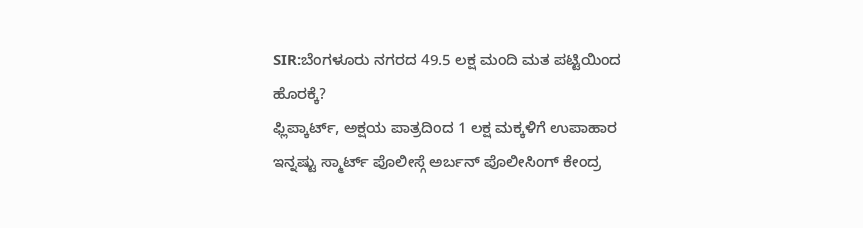SIR:ಬೆಂಗಳೂರು ನಗರದ 49.5 ಲಕ್ಷ ಮಂದಿ ಮತ ಪಟ್ಟಿಯಿಂದ ಹೊರಕ್ಕೆ?
ಫ್ಲಿಪ್ಕಾರ್ಟ್, ಅಕ್ಷಯ ಪಾತ್ರದಿಂದ 1 ಲಕ್ಷ ಮಕ್ಕಳಿಗೆ ಉಪಾಹಾರ
ಇನ್ನಷ್ಟು ಸ್ಮಾರ್ಟ್ ಪೊಲೀಸ್ಗೆ ಅರ್ಬನ್ ಪೊಲೀಸಿಂಗ್ ಕೇಂದ್ರ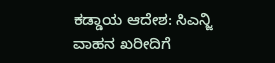ಕಡ್ಡಾಯ ಆದೇಶ: ಸಿಎನ್ಜಿ ವಾಹನ ಖರೀದಿಗೆ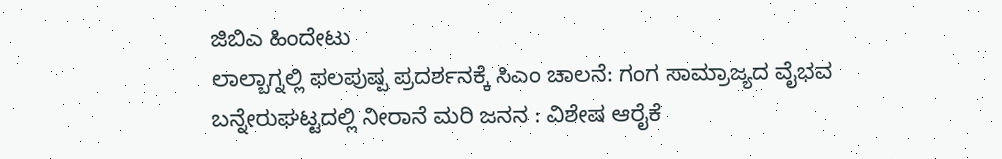ಜಿಬಿಎ ಹಿಂದೇಟು
ಲಾಲ್ಬಾಗ್ನಲ್ಲಿ ಫಲಪುಷ್ಪ ಪ್ರದರ್ಶನಕ್ಕೆ ಸಿಎಂ ಚಾಲನೆ: ಗಂಗ ಸಾಮ್ರಾಜ್ಯದ ವೈಭವ
ಬನ್ನೇರುಘಟ್ಟದಲ್ಲಿ ನೀರಾನೆ ಮರಿ ಜನನ : ವಿಶೇಷ ಆರೈಕೆ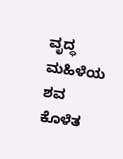ವೃದ್ಧ ಮಹಿಳೆಯ ಶವ ಕೊಳೆತ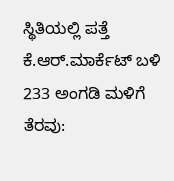ಸ್ಥಿತಿಯಲ್ಲಿ ಪತ್ತೆ
ಕೆ.ಆರ್.ಮಾರ್ಕೆಟ್ ಬಳಿ 233 ಅಂಗಡಿ ಮಳಿಗೆ ತೆರವು: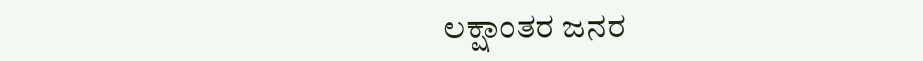ಲಕ್ಷಾಂತರ ಜನರ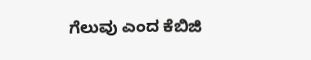ಗೆಲುವು ಎಂದ ಕೆಬಿಜಿ